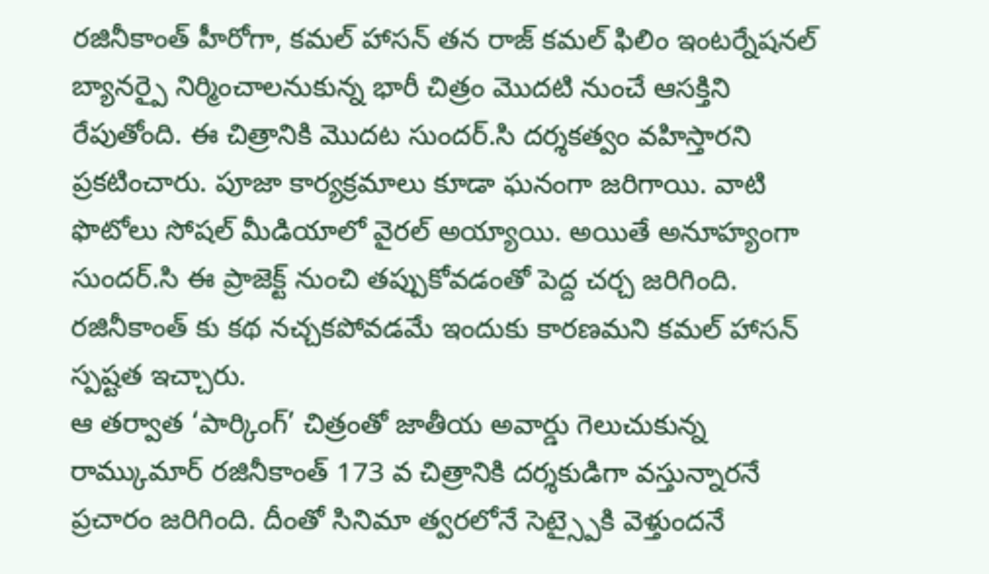రజినీకాంత్ హీరోగా, కమల్ హాసన్ తన రాజ్ కమల్ ఫిలిం ఇంటర్నేషనల్ బ్యానర్పై నిర్మించాలనుకున్న భారీ చిత్రం మొదటి నుంచే ఆసక్తిని రేపుతోంది. ఈ చిత్రానికి మొదట సుందర్.సి దర్శకత్వం వహిస్తారని ప్రకటించారు. పూజా కార్యక్రమాలు కూడా ఘనంగా జరిగాయి. వాటి ఫొటోలు సోషల్ మీడియాలో వైరల్ అయ్యాయి. అయితే అనూహ్యంగా సుందర్.సి ఈ ప్రాజెక్ట్ నుంచి తప్పుకోవడంతో పెద్ద చర్చ జరిగింది. రజినీకాంత్ కు కథ నచ్చకపోవడమే ఇందుకు కారణమని కమల్ హాసన్ స్పష్టత ఇచ్చారు.
ఆ తర్వాత ‘పార్కింగ్’ చిత్రంతో జాతీయ అవార్డు గెలుచుకున్న రామ్కుమార్ రజినీకాంత్ 173 వ చిత్రానికి దర్శకుడిగా వస్తున్నారనే ప్రచారం జరిగింది. దీంతో సినిమా త్వరలోనే సెట్స్పైకి వెళ్తుందనే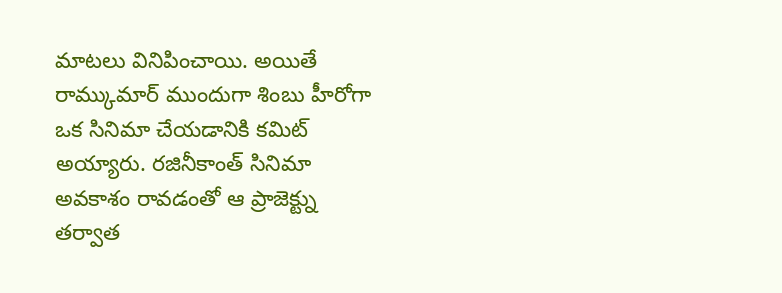మాటలు వినిపించాయి. అయితే రామ్కుమార్ ముందుగా శింబు హీరోగా ఒక సినిమా చేయడానికి కమిట్ అయ్యారు. రజినీకాంత్ సినిమా అవకాశం రావడంతో ఆ ప్రాజెక్ట్ను తర్వాత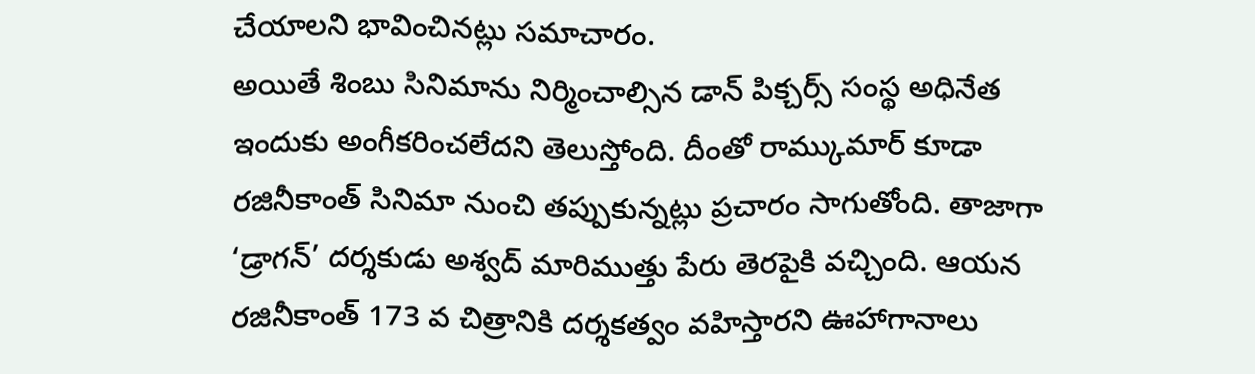చేయాలని భావించినట్లు సమాచారం.
అయితే శింబు సినిమాను నిర్మించాల్సిన డాన్ పిక్చర్స్ సంస్థ అధినేత ఇందుకు అంగీకరించలేదని తెలుస్తోంది. దీంతో రామ్కుమార్ కూడా రజినీకాంత్ సినిమా నుంచి తప్పుకున్నట్లు ప్రచారం సాగుతోంది. తాజాగా ‘డ్రాగన్’ దర్శకుడు అశ్వద్ మారిముత్తు పేరు తెరపైకి వచ్చింది. ఆయన రజినీకాంత్ 173 వ చిత్రానికి దర్శకత్వం వహిస్తారని ఊహాగానాలు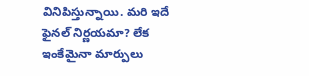వినిపిస్తున్నాయి. మరి ఇదే ఫైనల్ నిర్ణయమా? లేక ఇంకేమైనా మార్పులు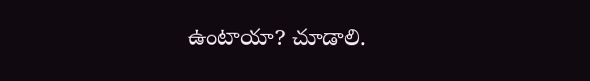ఉంటాయా? చూడాలి.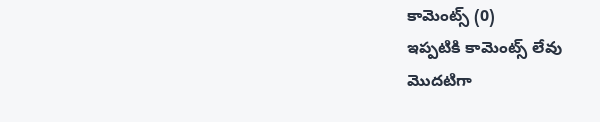కామెంట్స్ (0)
ఇప్పటికి కామెంట్స్ లేవు
మొదటిగా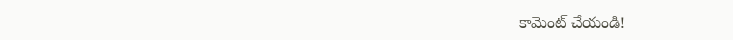కామెంట్ చేయండి!